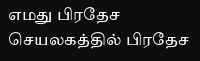எமது பிரதேச செயலகத்தில் பிரதேச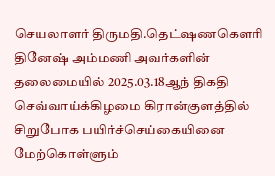செயலாளர் திருமதி.தெட்ஷணகௌரி தினேஷ் அம்மணி அவர்களின் தலைமையில் 2025.03.18ஆந் திகதி செவ்வாய்க்கிழமை கிரான்குளத்தில் சிறுபோக பயிர்ச்செய்கையினை மேற்கொள்ளும்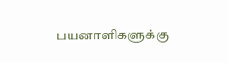பயனாளிகளுக்கு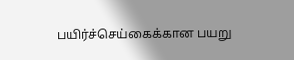பயிர்ச்செய்கைக்கான பயறு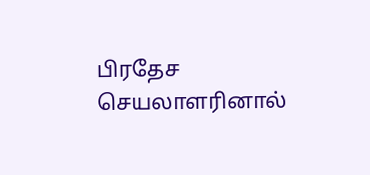பிரதேச செயலாளரினால்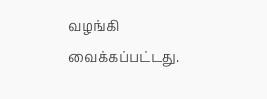வழங்கி வைக்கப்பட்டது.